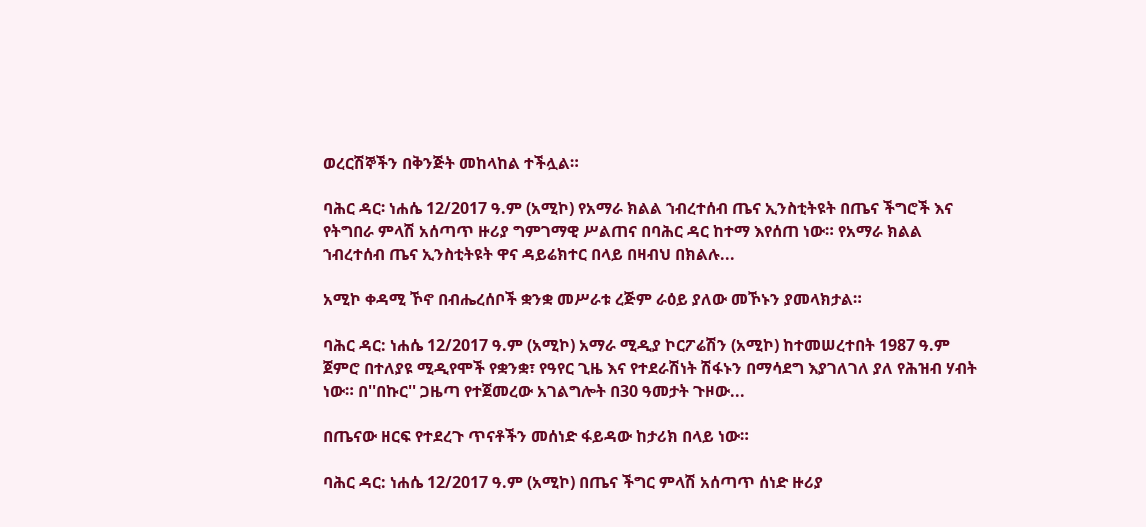ወረርሽኞችን በቅንጅት መከላከል ተችሏል።

ባሕር ዳር፡ ነሐሴ 12/2017 ዓ.ም (አሚኮ) የአማራ ክልል ኀብረተሰብ ጤና ኢንስቲትዩት በጤና ችግሮች እና የትግበራ ምላሽ አሰጣጥ ዙሪያ ግምገማዊ ሥልጠና በባሕር ዳር ከተማ እየሰጠ ነው። የአማራ ክልል ኀብረተሰብ ጤና ኢንስቲትዩት ዋና ዳይሬክተር በላይ በዛብህ በክልሉ...

አሚኮ ቀዳሚ ኾኖ በብሔረሰቦች ቋንቋ መሥራቱ ረጅም ራዕይ ያለው መኾኑን ያመላክታል።

ባሕር ዳር: ነሐሴ 12/2017 ዓ.ም (አሚኮ) አማራ ሚዲያ ኮርፖሬሽን (አሚኮ) ከተመሠረተበት 1987 ዓ.ም ጀምሮ በተለያዩ ሚዲየሞች የቋንቋ፣ የዓየር ጊዜ እና የተደራሽነት ሽፋኑን በማሳደግ እያገለገለ ያለ የሕዝብ ሃብት ነው። በ''በኩር'' ጋዜጣ የተጀመረው አገልግሎት በ30 ዓመታት ጉዞው...

በጤናው ዘርፍ የተደረጉ ጥናቶችን መሰነድ ፋይዳው ከታሪክ በላይ ነው።

ባሕር ዳር: ነሐሴ 12/2017 ዓ.ም (አሚኮ) በጤና ችግር ምላሽ አሰጣጥ ሰነድ ዙሪያ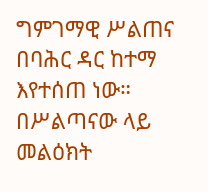ግምገማዊ ሥልጠና በባሕር ዳር ከተማ እየተሰጠ ነው። በሥልጣናው ላይ መልዕክት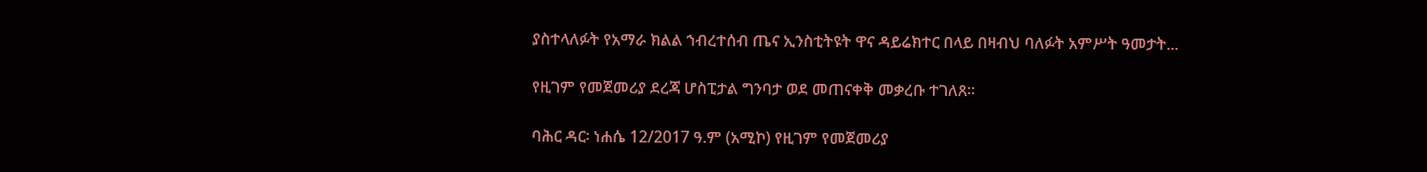ያስተላለፉት የአማራ ክልል ኀብረተሰብ ጤና ኢንስቲትዩት ዋና ዳይሬክተር በላይ በዛብህ ባለፉት አምሥት ዓመታት...

የዚገም የመጀመሪያ ደረጃ ሆስፒታል ግንባታ ወደ መጠናቀቅ መቃረቡ ተገለጸ።

ባሕር ዳር፡ ነሐሴ 12/2017 ዓ.ም (አሚኮ) የዚገም የመጀመሪያ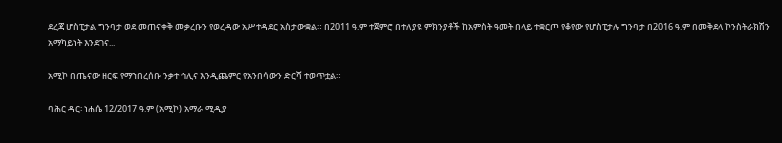ደረጃ ሆስፒታል ግንባታ ወደ መጠናቀቅ መቃረቡን የወረዳው አሥተዳደር አስታውቋል። በ2011 ዓ.ም ተጀምሮ በተለያዩ ምክንያቶች ከአምስት ዓመት በላይ ተቋርጦ የቆየው የሆስፒታሉ ግንባታ በ2016 ዓ.ም በመቅደላ ኮንስትራክሽን አማካይነት እንደገና...

አሚኮ በጤናው ዘርፍ የማኀበረሰቡ ንቃተ ኅሊና እንዲጨምር የአንበሳውን ድርሻ ተወጥቷል።

ባሕር ዳር፡ ነሐሴ 12/2017 ዓ.ም (አሚኮ) አማራ ሚዲያ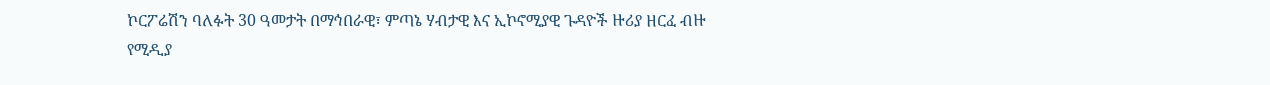ኮርፖሬሽን ባለፉት 30 ዓመታት በማኅበራዊ፣ ምጣኔ ሃብታዊ እና ኢኮኖሚያዊ ጉዳዮች ዙሪያ ዘርፈ ብዙ የሚዲያ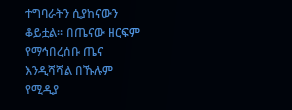ተግባራትን ሲያከናውን ቆይቷል። በጤናው ዘርፍም የማኅበረሰቡ ጤና እንዲሻሻል በኹሉም የሚዲያ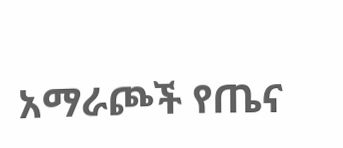አማራጮች የጤና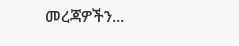መረጃዎችን...